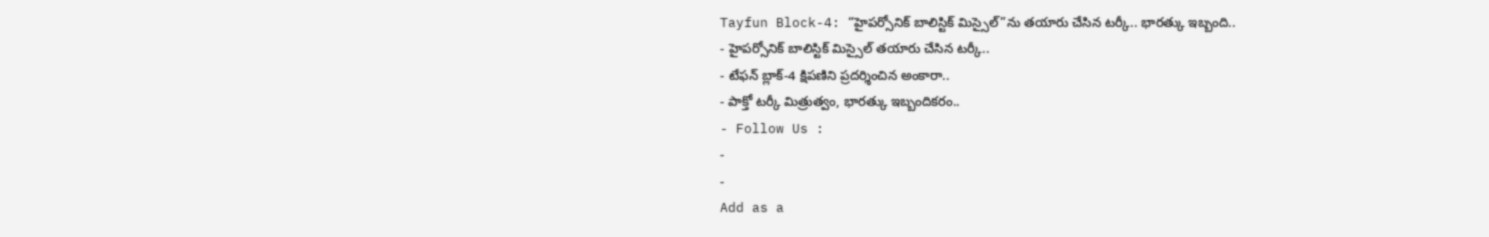Tayfun Block-4: “హైపర్సోనిక్ బాలిస్టిక్ మిస్సైల్”ను తయారు చేసిన టర్కీ.. భారత్కు ఇబ్బంది..
- హైపర్సోనిక్ బాలిస్టిక్ మిస్సైల్ తయారు చేసిన టర్కీ..
- టేఫన్ బ్లాక్-4 క్షిపణిని ప్రదర్శించిన అంకారా..
- పాక్తో టర్కీ మిత్రుత్వం, భారత్కు ఇబ్బందికరం..
- Follow Us :
-
-
Add as a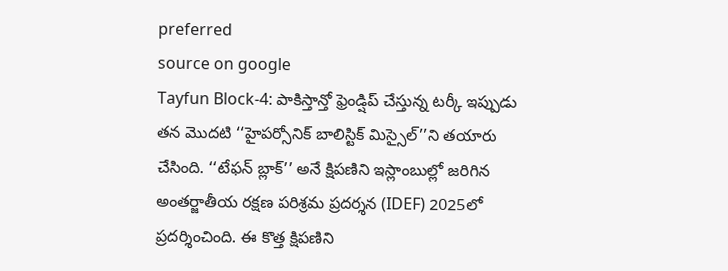preferred
source on google
Tayfun Block-4: పాకిస్తాన్తో ఫ్రెండ్షిప్ చేస్తున్న టర్కీ ఇప్పుడు తన మొదటి ‘‘హైపర్సోనిక్ బాలిస్టిక్ మిస్సైల్’’ని తయారు చేసింది. ‘‘టేఫన్ బ్లాక్’’ అనే క్షిపణిని ఇస్లాంబుల్లో జరిగిన అంతర్జాతీయ రక్షణ పరిశ్రమ ప్రదర్శన (IDEF) 2025లో ప్రదర్శించింది. ఈ కొత్త క్షిపణిని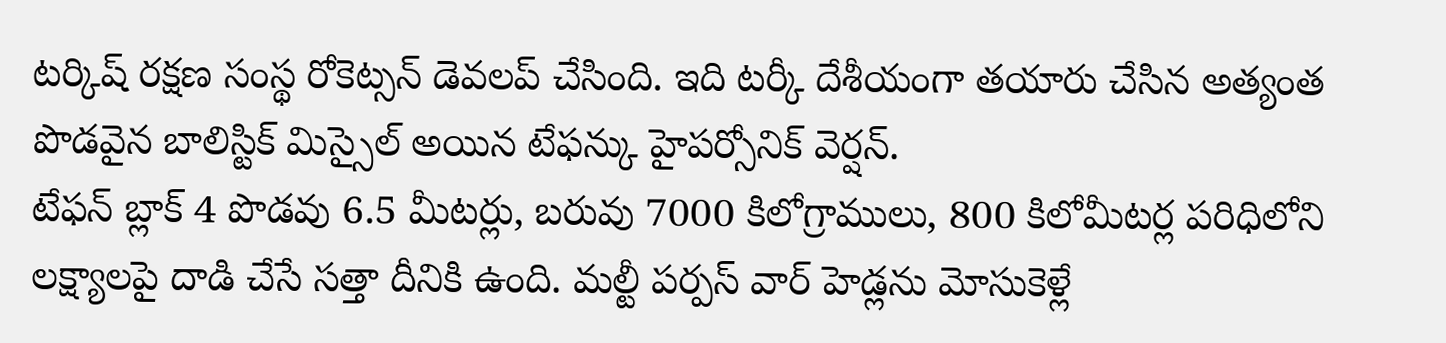టర్కిష్ రక్షణ సంస్థ రోకెట్సన్ డెవలప్ చేసింది. ఇది టర్కీ దేశీయంగా తయారు చేసిన అత్యంత పొడవైన బాలిస్టిక్ మిస్సైల్ అయిన టేఫన్కు హైపర్సోనిక్ వెర్షన్.
టేఫన్ బ్లాక్ 4 పొడవు 6.5 మీటర్లు, బరువు 7000 కిలోగ్రాములు, 800 కిలోమీటర్ల పరిధిలోని లక్ష్యాలపై దాడి చేసే సత్తా దీనికి ఉంది. మల్టీ పర్పస్ వార్ హెడ్లను మోసుకెళ్లే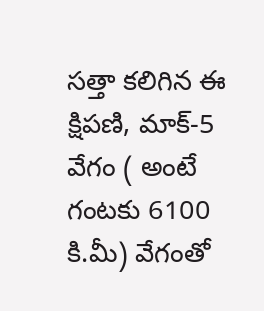సత్తా కలిగిన ఈ క్షిపణి, మాక్-5 వేగం ( అంటే గంటకు 6100 కి.మీ) వేగంతో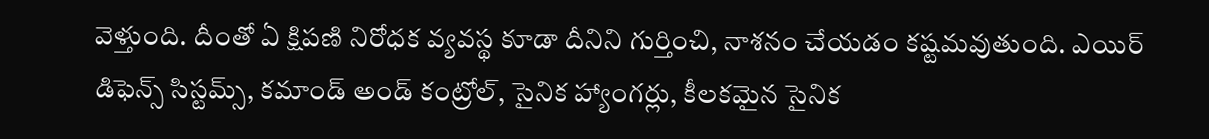వెళ్తుంది. దీంతో ఏ క్షిపణి నిరోధక వ్యవస్థ కూడా దీనిని గుర్తించి, నాశనం చేయడం కష్టమవుతుంది. ఎయిర్ డిఫెన్స్ సిస్టమ్స్, కమాండ్ అండ్ కంట్రోల్, సైనిక హ్యాంగర్లు, కీలకమైన సైనిక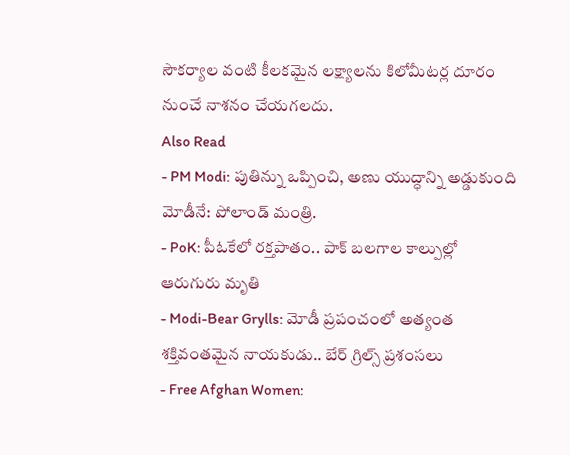సౌకర్యాల వంటి కీలకమైన లక్ష్యాలను కిలోమీటర్ల దూరం నుంచే నాశనం చేయగలదు.
Also Read
- PM Modi: పుతిన్ను ఒప్పించి, అణు యుద్ధాన్ని అడ్డుకుంది మోడీనే: పోలాండ్ మంత్రి.
- PoK: పీఓకేలో రక్తపాతం.. పాక్ బలగాల కాల్పుల్లో ఆరుగురు మృతి
- Modi-Bear Grylls: మోడీ ప్రపంచంలో అత్యంత శక్తివంతమైన నాయకుడు.. బేర్ గ్రిల్స్ ప్రశంసలు
- Free Afghan Women: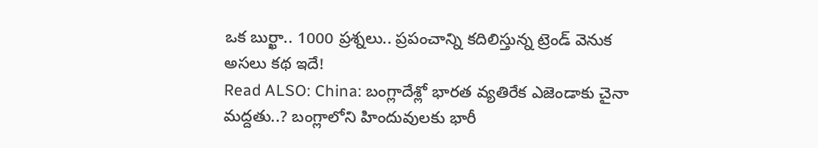ఒక బుర్ఖా.. 1000 ప్రశ్నలు.. ప్రపంచాన్ని కదిలిస్తున్న ట్రెండ్ వెనుక అసలు కథ ఇదే!
Read ALSO: China: బంగ్లాదేశ్లో భారత వ్యతిరేక ఎజెండాకు చైనా మద్దతు..? బంగ్లాలోని హిందువులకు భారీ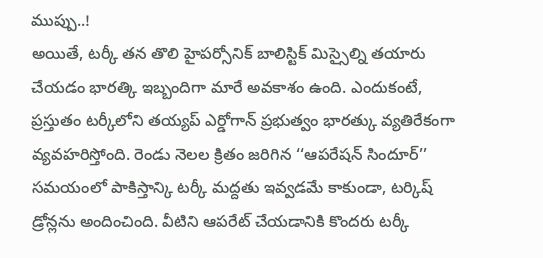ముప్పు..!
అయితే, టర్కీ తన తొలి హైపర్సోనిక్ బాలిస్టిక్ మిస్సైల్ని తయారు చేయడం భారత్కి ఇబ్బందిగా మారే అవకాశం ఉంది. ఎందుకంటే, ప్రస్తుతం టర్కీలోని తయ్యప్ ఎర్డోగాన్ ప్రభుత్వం భారత్కు వ్యతిరేకంగా వ్యవహరిస్తోంది. రెండు నెలల క్రితం జరిగిన ‘‘ఆపరేషన్ సిందూర్’’ సమయంలో పాకిస్తాన్కి టర్కీ మద్దతు ఇవ్వడమే కాకుండా, టర్కిష్ డ్రోన్లను అందించింది. వీటిని ఆపరేట్ చేయడానికి కొందరు టర్కీ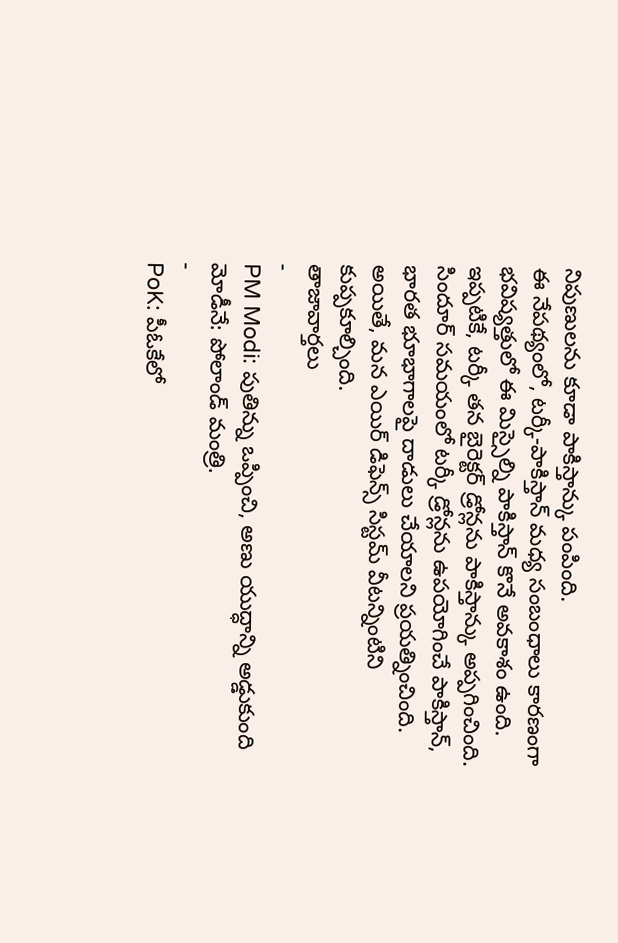నిపుణులను కూడా పాకిస్తాన్కు పంపింది.
ఈ నేపథ్యంలో, టర్కీ-పాకిస్తాన్ మధ్య సంబంధాలు కారణంగా భవిష్యత్తులో ఈ మిస్సైల్ని పాకిస్తాన్ కొనే అవకాశం ఉంది. ఇప్పటికే, టర్కీ తన బైరెక్టర్ డ్రోన్లను పాకిస్తాన్కు అప్పగించింది. సిందూర్ సమయంలో టర్కీ డ్రోన్లను ఉపయోగించే పాకిస్తాన్, భారత భూభాగాలపై దాడులు చేయాలని ప్రయత్నించింది. అయితే, మన ఎయిర్ డిఫెన్స్ సిస్టమ్ వీటన్నింటిని కుప్పకూల్చింది.
తాజావార్తలు
-
PM Modi: పుతిన్ను ఒప్పించి, అణు యుద్ధాన్ని అడ్డుకుంది మోడీనే: పోలాండ్ మంత్రి.
-
PoK: పీఓకేలో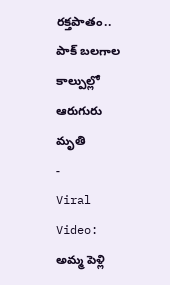రక్తపాతం.. పాక్ బలగాల కాల్పుల్లో ఆరుగురు మృతి
-
Viral Video: అమ్మ పెళ్లి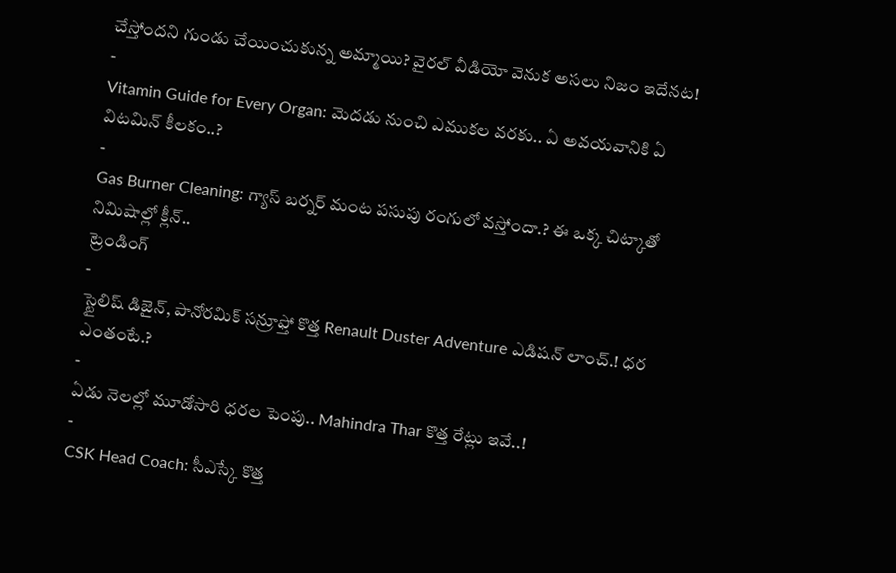చేస్తోందని గుండు చేయించుకున్న అమ్మాయి? వైరల్ వీడియో వెనుక అసలు నిజం ఇదేనట!
-
Vitamin Guide for Every Organ: మెదడు నుంచి ఎముకల వరకు.. ఏ అవయవానికి ఏ విటమిన్ కీలకం..?
-
Gas Burner Cleaning: గ్యాస్ బర్నర్ మంట పసుపు రంగులో వస్తోందా.? ఈ ఒక్క చిట్కాతో నిమిషాల్లో క్లీన్..
ట్రెండింగ్
-
స్టైలిష్ డిజైన్, పానోరమిక్ సన్రూఫ్తో కొత్త Renault Duster Adventure ఎడిషన్ లాంచ్.! ధర ఎంతంటే.?
-
ఏడు నెలల్లో మూడోసారి ధరల పెంపు.. Mahindra Thar కొత్త రేట్లు ఇవే..!
-
CSK Head Coach: సీఎస్కే కొత్త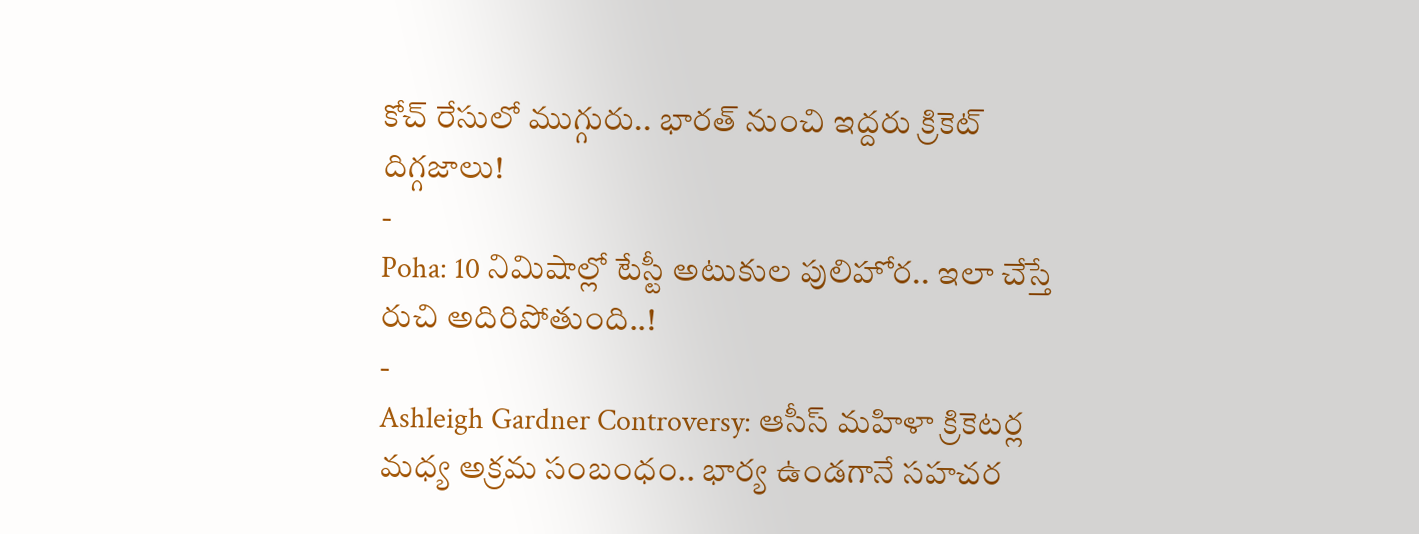కోచ్ రేసులో ముగ్గురు.. భారత్ నుంచి ఇద్దరు క్రికెట్ దిగ్గజాలు!
-
Poha: 10 నిమిషాల్లో టేస్టీ అటుకుల పులిహోర.. ఇలా చేస్తే రుచి అదిరిపోతుంది..!
-
Ashleigh Gardner Controversy: ఆసీస్ మహిళా క్రికెటర్ల మధ్య అక్రమ సంబంధం.. భార్య ఉండగానే సహచర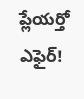ప్లేయర్తో ఎఫైర్!